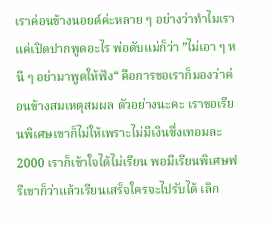เราค่อนข้างนอยด์ค่ะหลาย ๆ อย่างว่าทำไมเราแค่เปิดปากพูดอะไร พ่อดับแม่ก็ว่า ”ไม่เอา ๆ หนี ๆ อย่ามาพูดให้ฟัง“ คือการขอเราก็มองว่าค่อนข้างสมเหตุสมผล ตัวอย่างนะคะ เราขอเรียนพิเศษเขาก็ไม่ให้เพราะไม่มีเงินซึ่งเทอมละ 2000 เราก็เข้าใจได้ไม่เรียน พอมีเรียนพิเศษฟรีเขาก็ว่าแล้วเรียนเสร็จใครจะไปรับได้ เลิก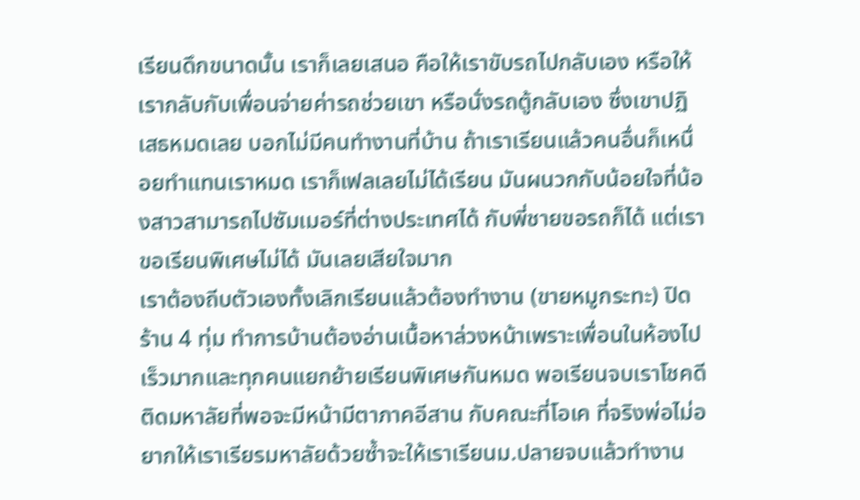เรียนดึกขนาดนั้น เราก็เลยเสนอ คือให้เราขับรถไปกลับเอง หรือให้เรากลับกับเพื่อนจ่ายค่ารถช่วยเขา หรือนั่งรถตู้กลับเอง ซึ่งเขาปฏิเสธหมดเลย บอกไม่มีคนทำงานที่บ้าน ถ้าเราเรียนแล้วคนอื่นก็เหนื่อยทำแทนเราหมด เราก็เฟลเลยไม่ได้เรียน มันผนวกกับน้อยใจที่น้องสาวสามารถไปซัมเมอร์ที่ต่างประเทศได้ กับพี่ชายขอรถก็ได้ แต่เราขอเรียนพิเศษไม่ได้ มันเลยเสียใจมาก
เราต้องถีบตัวเองทั้งเลิกเรียนแล้วต้องทำงาน (ขายหมูกระทะ) ปิดร้าน 4 ทุ่ม ทำการบ้านต้องอ่านเนื้อหาล่วงหน้าเพราะเพื่อนในห้องไปเร็วมากและทุกคนแยกย้ายเรียนพิเศษกันหมด พอเรียนจบเราโชคดีติดมหาลัยที่พอจะมีหน้ามีตาภาคอีสาน กับคณะที่โอเค ที่จริงพ่อไม่อยากให้เราเรียรมหาลัยด้วยซ้ำจะให้เราเรียนม.ปลายจบแล้วทำงาน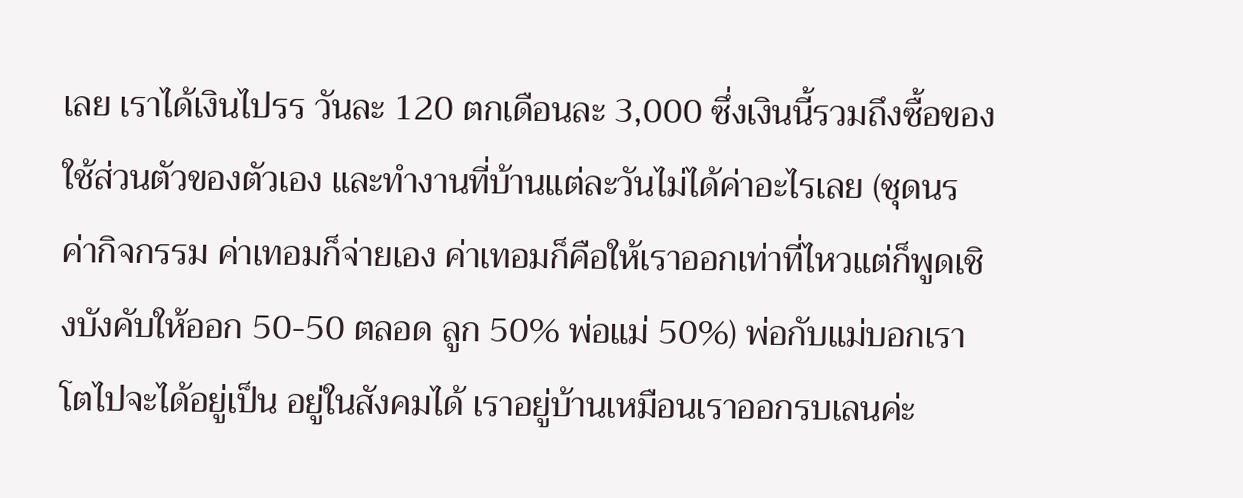เลย เราได้เงินไปรร วันละ 120 ตกเดือนละ 3,000 ซึ่งเงินนี้รวมถึงซื้อของใช้ส่วนตัวของตัวเอง และทำงานที่บ้านแต่ละวันไม่ได้ค่าอะไรเลย (ชุดนร ค่ากิจกรรม ค่าเทอมก็จ่ายเอง ค่าเทอมก็คือให้เราออกเท่าที่ไหวแต่ก็พูดเชิงบังคับให้ออก 50-50 ตลอด ลูก 50% พ่อแม่ 50%) พ่อกับแม่บอกเราโตไปจะได้อยู่เป็น อยู่ในสังคมได้ เราอยู่บ้านเหมือนเราออกรบเลนค่ะ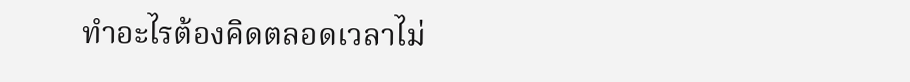ทำอะไรต้องคิดตลอดเวลาไม่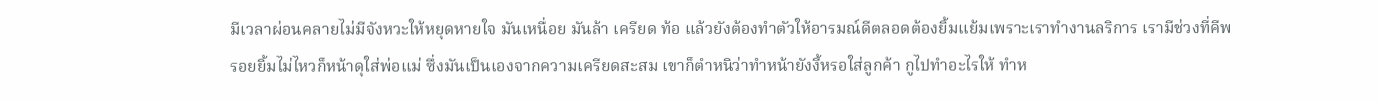มีเวลาผ่อนคลายไม่มีจังหวะให้หยุดหายใจ มันเหนื่อย มันล้า เครียด ท้อ แล้วยังต้องทำตัวให้อารมณ์ดีตลอดต้องยิ้มแย้มเพราะเราทำงานลริการ เรามีช่วงที่คีพรอยยิ้มไม่ไหวก็หน้าดุใส่พ่อแม่ ซึ่งมันเป็นเองจากความเครียดสะสม เขาก็ตำหนิว่าทำหน้ายังงี้หรอใส่ลูกค้า กูไปทำอะไรให้ ทำห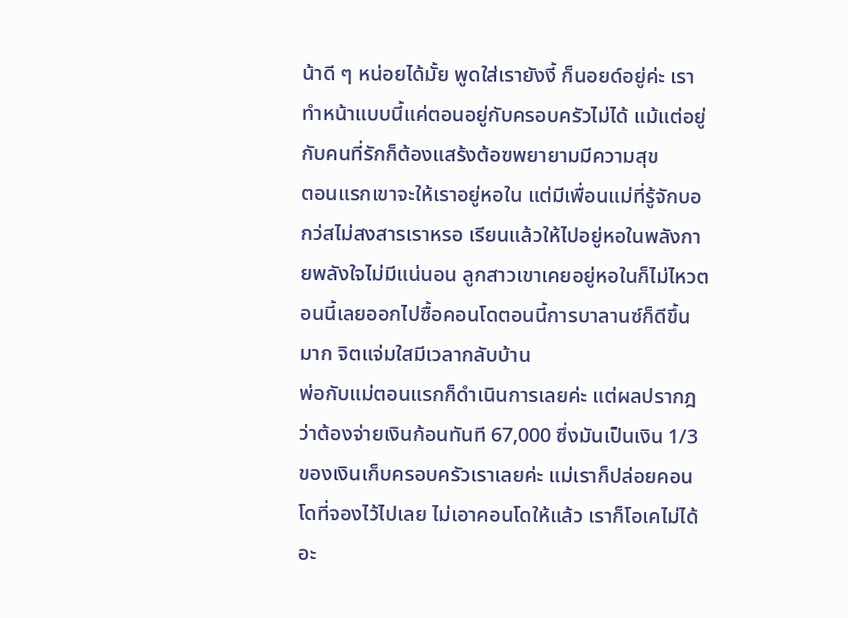น้าดี ๆ หน่อยได้มั้ย พูดใส่เรายังงี้ ก็นอยด์อยู่ค่ะ เราทำหน้าแบบนี้แค่ตอนอยู่กับครอบครัวไม่ได้ แม้แต่อยู่กับคนที่รักก็ต้องแสร้งต้อฃพยายามมีความสุข
ตอนแรกเขาจะให้เราอยู่หอใน แต่มีเพื่อนแม่ที่รู้จักบอกว่สไม่สงสารเราหรอ เรียนแล้วให้ไปอยู่หอในพลังกายพลังใจไม่มีแน่นอน ลูกสาวเขาเคยอยู่หอในก็ไม่ไหวตอนนี้เลยออกไปซื้อคอนโดตอนนี้การบาลานซ์ก็ดีขึ้นมาก จิตแจ่มใสมีเวลากลับบ้าน
พ่อกับแม่ตอนแรกก็ดำเนินการเลยค่ะ แต่ผลปรากฎว่าต้องจ่ายเงินก้อนทันที 67,000 ซึ่งมันเป็นเงิน 1/3 ของเงินเก็บครอบครัวเราเลยค่ะ แม่เราก็ปล่อยคอนโดที่จองไว้ไปเลย ไม่เอาคอนโดให้แล้ว เราก็โอเคไม่ได้อะ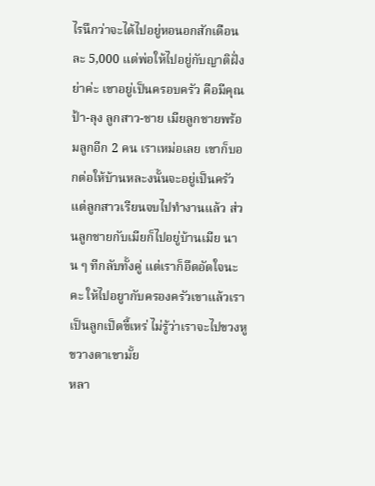ไรนึกว่าจะได้ไปอยู่หอนอกสักเดือนละ 5,000 แต่พ่อให้ไปอยู่กับญาติฝั่งย่าค่ะ เขาอยู่เป็นครอบครัว คือมีคุณป้า-ลุง ลูกสาว-ชาย เมียลูกชายพร้อมลูกอีก 2 คน เราเหม่อเลย เขาก็บอกต่อให้บ้านหละงนั้นจะอยู่เป็นครัวแต่ลูกสาวเรียนจบไปทำงานแล้ว ส่วนลูกชายกับเมียก็ไปอยู่บ้านเมีย นาน ๆ ทีกลับทั้งคู่ แต่เราก็อึดอัดใจนะคะ ให้ไปอยูากับครองครัวเขาแล้วเราเป็นลูกเป็ดขี้เหร่ ไม่รู้ว่าเราจะไปขวงหูขวางตาเขามั้ย
หลา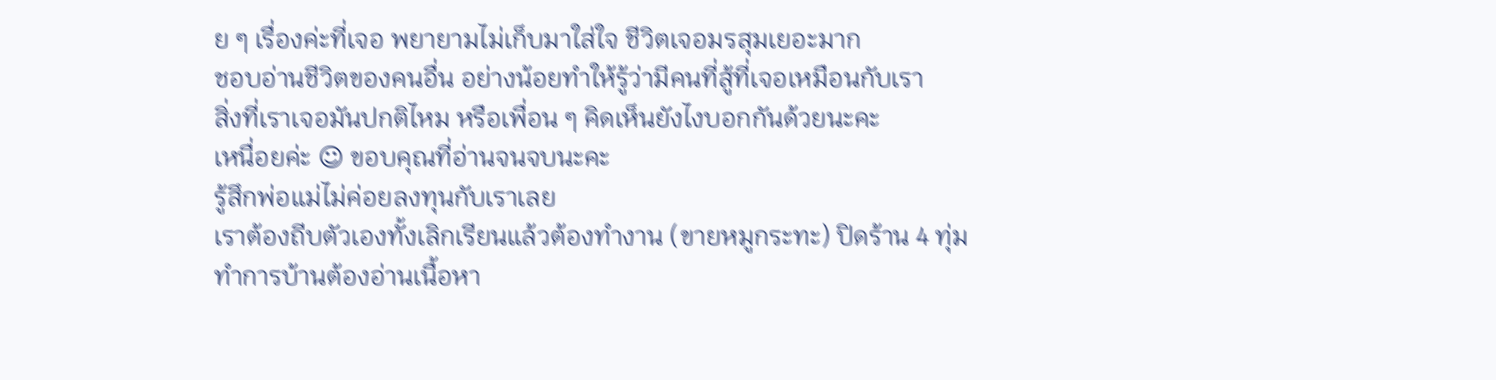ย ๆ เรื่องค่ะที่เจอ พยายามไม่เก็บมาใส่ใจ ชีวิตเจอมรสุมเยอะมาก
ชอบอ่านชีวิตของคนอื่น อย่างน้อยทำให้รู้ว่ามีคนที่สู้ที่เจอเหมือนกับเรา
สิ่งที่เราเจอมันปกติไหม หรือเพื่อน ๆ คิดเห็นยังไงบอกกันด้วยนะคะ
เหนื่อยค่ะ ☺ ขอบคุณที่อ่านจนจบนะคะ
รู้สึกพ่อแม่ไม่ค่อยลงทุนกับเราเลย
เราต้องถีบตัวเองทั้งเลิกเรียนแล้วต้องทำงาน (ขายหมูกระทะ) ปิดร้าน 4 ทุ่ม ทำการบ้านต้องอ่านเนื้อหา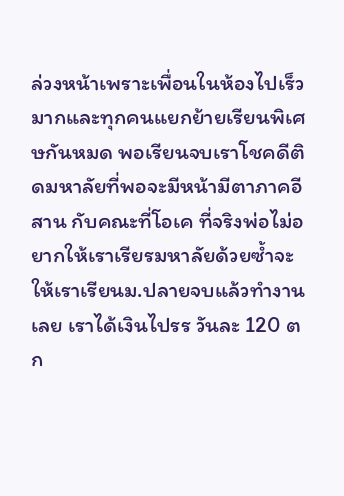ล่วงหน้าเพราะเพื่อนในห้องไปเร็วมากและทุกคนแยกย้ายเรียนพิเศษกันหมด พอเรียนจบเราโชคดีติดมหาลัยที่พอจะมีหน้ามีตาภาคอีสาน กับคณะที่โอเค ที่จริงพ่อไม่อยากให้เราเรียรมหาลัยด้วยซ้ำจะให้เราเรียนม.ปลายจบแล้วทำงานเลย เราได้เงินไปรร วันละ 120 ตก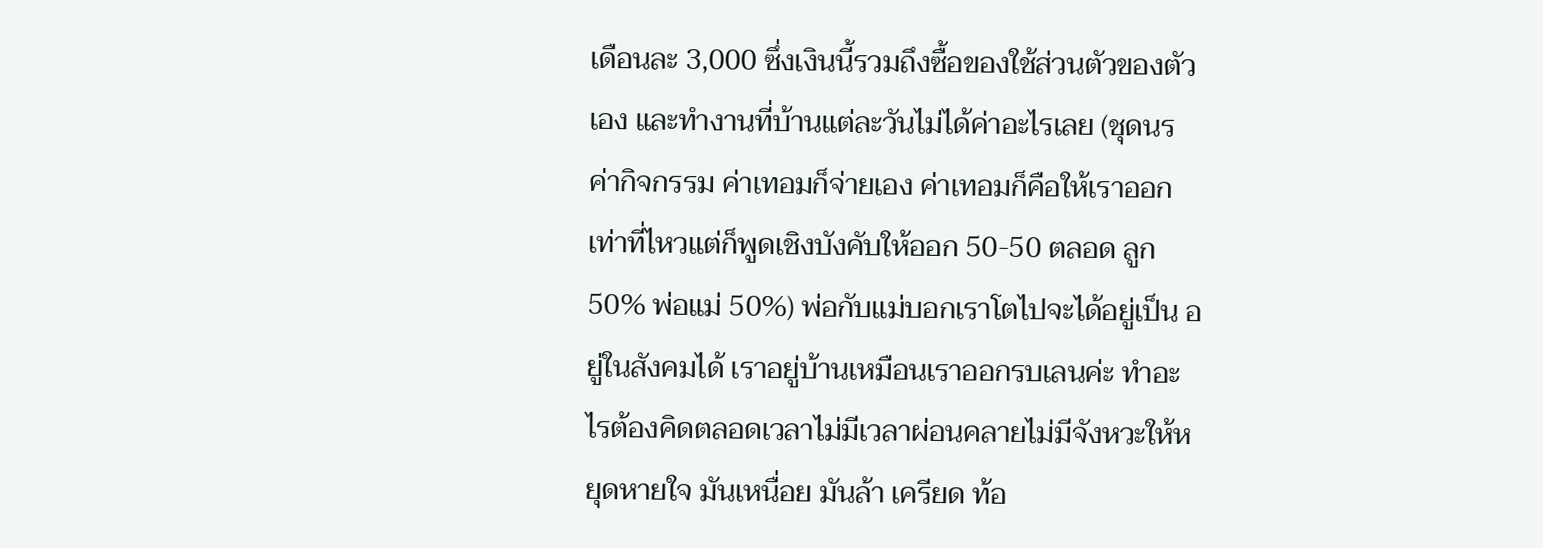เดือนละ 3,000 ซึ่งเงินนี้รวมถึงซื้อของใช้ส่วนตัวของตัวเอง และทำงานที่บ้านแต่ละวันไม่ได้ค่าอะไรเลย (ชุดนร ค่ากิจกรรม ค่าเทอมก็จ่ายเอง ค่าเทอมก็คือให้เราออกเท่าที่ไหวแต่ก็พูดเชิงบังคับให้ออก 50-50 ตลอด ลูก 50% พ่อแม่ 50%) พ่อกับแม่บอกเราโตไปจะได้อยู่เป็น อยู่ในสังคมได้ เราอยู่บ้านเหมือนเราออกรบเลนค่ะ ทำอะไรต้องคิดตลอดเวลาไม่มีเวลาผ่อนคลายไม่มีจังหวะให้หยุดหายใจ มันเหนื่อย มันล้า เครียด ท้อ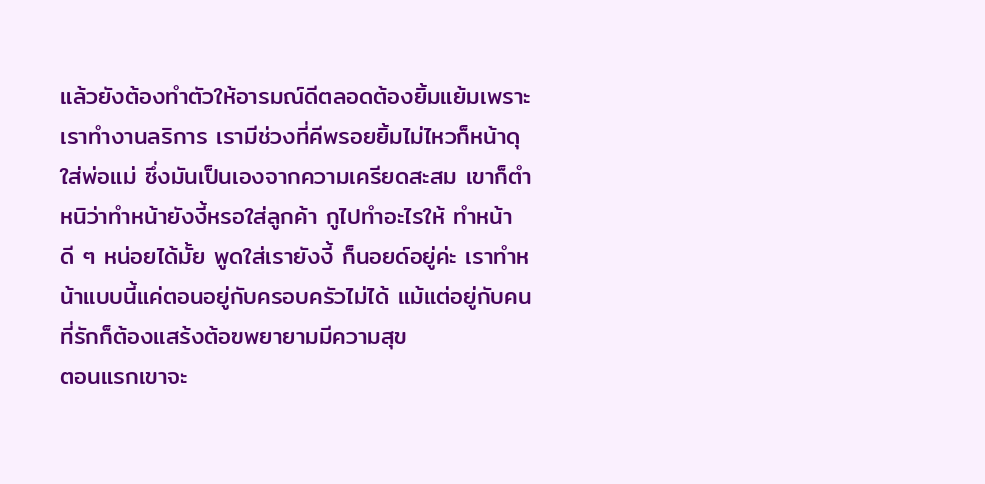แล้วยังต้องทำตัวให้อารมณ์ดีตลอดต้องยิ้มแย้มเพราะเราทำงานลริการ เรามีช่วงที่คีพรอยยิ้มไม่ไหวก็หน้าดุใส่พ่อแม่ ซึ่งมันเป็นเองจากความเครียดสะสม เขาก็ตำหนิว่าทำหน้ายังงี้หรอใส่ลูกค้า กูไปทำอะไรให้ ทำหน้าดี ๆ หน่อยได้มั้ย พูดใส่เรายังงี้ ก็นอยด์อยู่ค่ะ เราทำหน้าแบบนี้แค่ตอนอยู่กับครอบครัวไม่ได้ แม้แต่อยู่กับคนที่รักก็ต้องแสร้งต้อฃพยายามมีความสุข
ตอนแรกเขาจะ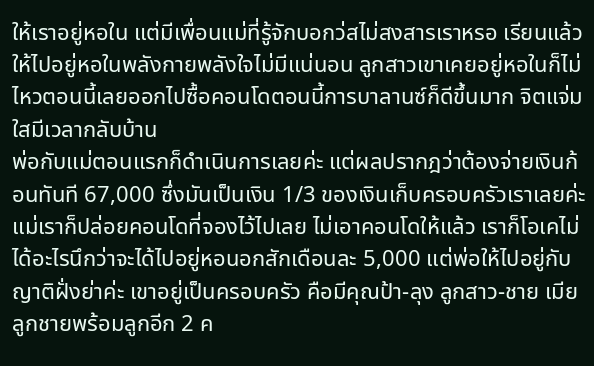ให้เราอยู่หอใน แต่มีเพื่อนแม่ที่รู้จักบอกว่สไม่สงสารเราหรอ เรียนแล้วให้ไปอยู่หอในพลังกายพลังใจไม่มีแน่นอน ลูกสาวเขาเคยอยู่หอในก็ไม่ไหวตอนนี้เลยออกไปซื้อคอนโดตอนนี้การบาลานซ์ก็ดีขึ้นมาก จิตแจ่มใสมีเวลากลับบ้าน
พ่อกับแม่ตอนแรกก็ดำเนินการเลยค่ะ แต่ผลปรากฎว่าต้องจ่ายเงินก้อนทันที 67,000 ซึ่งมันเป็นเงิน 1/3 ของเงินเก็บครอบครัวเราเลยค่ะ แม่เราก็ปล่อยคอนโดที่จองไว้ไปเลย ไม่เอาคอนโดให้แล้ว เราก็โอเคไม่ได้อะไรนึกว่าจะได้ไปอยู่หอนอกสักเดือนละ 5,000 แต่พ่อให้ไปอยู่กับญาติฝั่งย่าค่ะ เขาอยู่เป็นครอบครัว คือมีคุณป้า-ลุง ลูกสาว-ชาย เมียลูกชายพร้อมลูกอีก 2 ค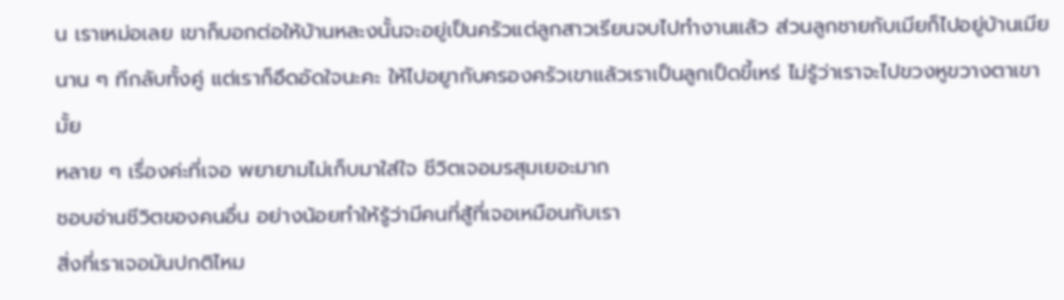น เราเหม่อเลย เขาก็บอกต่อให้บ้านหละงนั้นจะอยู่เป็นครัวแต่ลูกสาวเรียนจบไปทำงานแล้ว ส่วนลูกชายกับเมียก็ไปอยู่บ้านเมีย นาน ๆ ทีกลับทั้งคู่ แต่เราก็อึดอัดใจนะคะ ให้ไปอยูากับครองครัวเขาแล้วเราเป็นลูกเป็ดขี้เหร่ ไม่รู้ว่าเราจะไปขวงหูขวางตาเขามั้ย
หลาย ๆ เรื่องค่ะที่เจอ พยายามไม่เก็บมาใส่ใจ ชีวิตเจอมรสุมเยอะมาก
ชอบอ่านชีวิตของคนอื่น อย่างน้อยทำให้รู้ว่ามีคนที่สู้ที่เจอเหมือนกับเรา
สิ่งที่เราเจอมันปกติไหม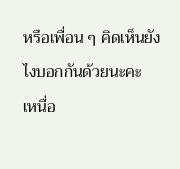หรือเพื่อน ๆ คิดเห็นยังไงบอกกันด้วยนะคะ
เหนื่อ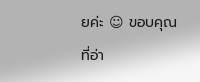ยค่ะ ☺ ขอบคุณที่อ่า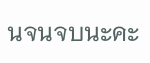นจนจบนะคะ